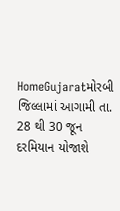HomeGujaratમોરબી જિલ્લામાં આગામી તા. 28 થી 30 જૂન દરમિયાન યોજાશે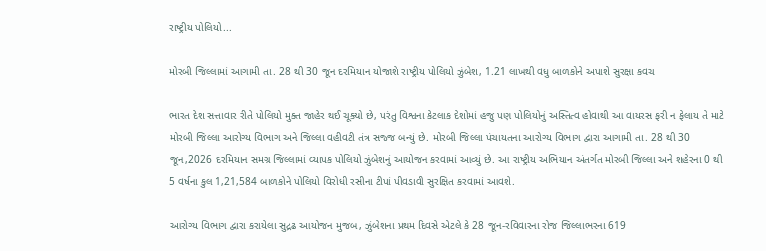રાષ્ટ્રીય પોલિયો...

મોરબી જિલ્લામાં આગામી તા. 28 થી 30 જૂન દરમિયાન યોજાશે રાષ્ટ્રીય પોલિયો ઝુંબેશ, 1.21 લાખથી વધુ બાળકોને અપાશે સુરક્ષા કવચ

ભારત દેશ સત્તાવાર રીતે પોલિયો મુક્ત જાહેર થઈ ચૂક્યો છે, પરંતુ વિશ્વના કેટલાક દેશોમાં હજુ પણ પોલિયોનું અસ્તિત્વ હોવાથી આ વાયરસ ફરી ન ફેલાય તે માટે મોરબી જિલ્લા આરોગ્ય વિભાગ અને જિલ્લા વહીવટી તંત્ર સજ્જ બન્યું છે. મોરબી જિલ્લા પંચાયતના આરોગ્ય વિભાગ દ્વારા આગામી તા. 28 થી 30 જૂન,2026 દરમિયાન સમગ્ર જિલ્લામાં વ્યાપક પોલિયો ઝુંબેશનું આયોજન કરવામાં આવ્યું છે. આ રાષ્ટ્રીય અભિયાન અંતર્ગત મોરબી જિલ્લા અને શહેરના 0 થી 5 વર્ષના કુલ 1,21,584 બાળકોને પોલિયો વિરોધી રસીના ટીપાં પીવડાવી સુરક્ષિત કરવામાં આવશે.

આરોગ્ય વિભાગ દ્વારા કરાયેલા સુદ્રઢ આયોજન મુજબ, ઝુંબેશના પ્રથમ દિવસે એટલે કે 28 જૂન-રવિવારના રોજ જિલ્લાભરના 619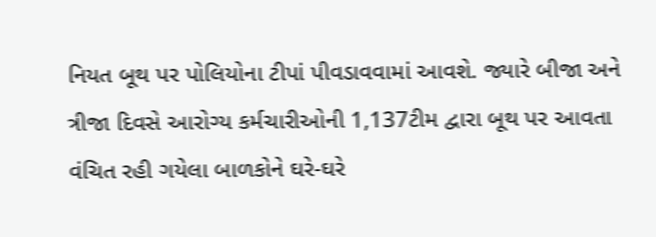નિયત બૂથ પર પોલિયોના ટીપાં પીવડાવવામાં આવશે. જ્યારે બીજા અને ત્રીજા દિવસે આરોગ્ય કર્મચારીઓની 1,137ટીમ દ્વારા બૂથ પર આવતા વંચિત રહી ગયેલા બાળકોને ઘરે-ઘરે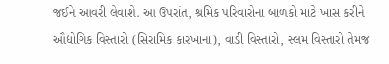જઈને આવરી લેવાશે. આ ઉપરાંત, શ્રમિક પરિવારોના બાળકો માટે ખાસ કરીને ઔદ્યોગિક વિસ્તારો (સિરામિક કારખાના), વાડી વિસ્તારો, સ્લમ વિસ્તારો તેમજ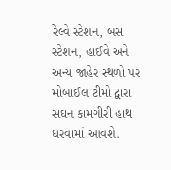રેલ્વે સ્ટેશન, બસ સ્ટેશન, હાઈવે અને અન્ય જાહેર સ્થળો પર મોબાઈલ ટીમો દ્વારા સઘન કામગીરી હાથ ધરવામાં આવશે.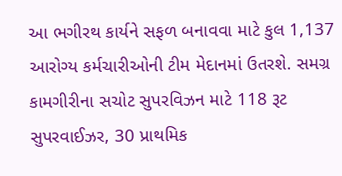આ ભગીરથ કાર્યને સફળ બનાવવા માટે કુલ 1,137 આરોગ્ય કર્મચારીઓની ટીમ મેદાનમાં ઉતરશે. સમગ્ર કામગીરીના સચોટ સુપરવિઝન માટે 118 રૂટ સુપરવાઈઝર, 30 પ્રાથમિક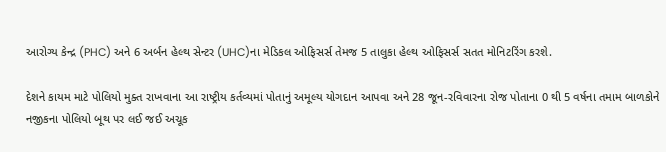આરોગ્ય કેન્દ્ર (PHC) અને 6 અર્બન હેલ્થ સેન્ટર (UHC)ના મેડિકલ ઓફિસર્સ તેમજ 5 તાલુકા હેલ્થ ઓફિસર્સ સતત મોનિટરિંગ કરશે.

દેશને કાયમ માટે પોલિયો મુક્ત રાખવાના આ રાષ્ટ્રીય કર્તવ્યમાં પોતાનું અમૂલ્ય યોગદાન આપવા અને 28 જૂન-રવિવારના રોજ પોતાના 0 થી 5 વર્ષના તમામ બાળકોને નજીકના પોલિયો બૂથ પર લઈ જઈ અચૂક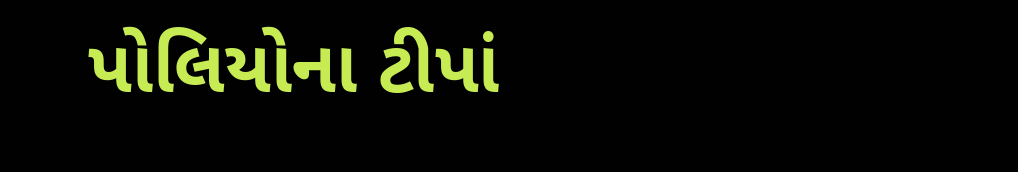પોલિયોના ટીપાં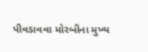પીવડાવવા મોરબીના મુખ્ય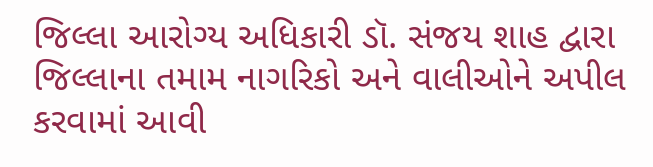જિલ્લા આરોગ્ય અધિકારી ડૉ. સંજય શાહ દ્વારા જિલ્લાના તમામ નાગરિકો અને વાલીઓને અપીલ કરવામાં આવી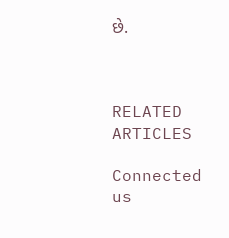છે.



RELATED ARTICLES

Connected us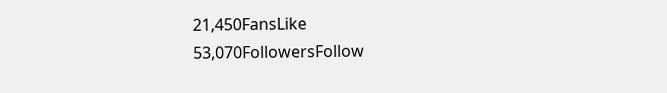21,450FansLike
53,070FollowersFollow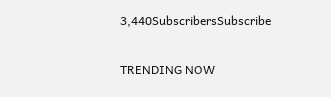3,440SubscribersSubscribe

TRENDING NOW